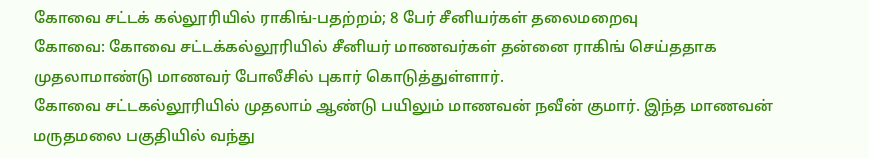கோவை சட்டக் கல்லூரியில் ராகிங்-பதற்றம்; 8 பேர் சீனியர்கள் தலைமறைவு
கோவை: கோவை சட்டக்கல்லூரியில் சீனியர் மாணவர்கள் தன்னை ராகிங் செய்ததாக முதலாமாண்டு மாணவர் போலீசில் புகார் கொடுத்துள்ளார்.
கோவை சட்டகல்லூரியில் முதலாம் ஆண்டு பயிலும் மாணவன் நவீன் குமார். இந்த மாணவன் மருதமலை பகுதியில் வந்து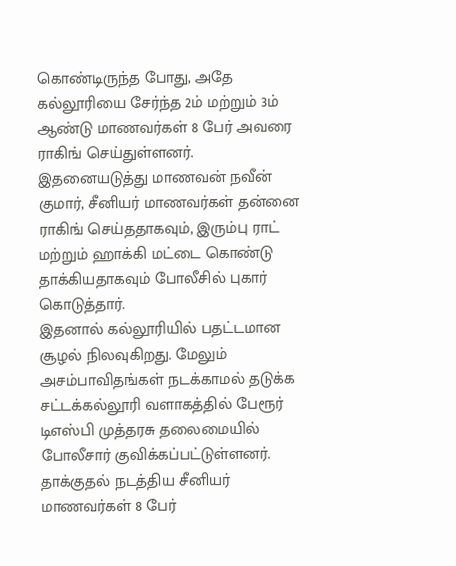கொண்டிருந்த போது, அதே கல்லூரியை சேர்ந்த 2ம் மற்றும் 3ம் ஆண்டு மாணவர்கள் 8 பேர் அவரை ராகிங் செய்துள்ளனர்.
இதனையடுத்து மாணவன் நவீன் குமார், சீனியர் மாணவர்கள் தன்னை ராகிங் செய்ததாகவும், இரும்பு ராட் மற்றும் ஹாக்கி மட்டை கொண்டு தாக்கியதாகவும் போலீசில் புகார் கொடுத்தார்.
இதனால் கல்லூரியில் பதட்டமான சூழல் நிலவுகிறது. மேலும் அசம்பாவிதங்கள் நடக்காமல் தடுக்க சட்டக்கல்லூரி வளாகத்தில் பேரூர் டிஎஸ்பி முத்தரசு தலைமையில் போலீசார் குவிக்கப்பட்டுள்ளனர்.
தாக்குதல் நடத்திய சீனியர் மாணவர்கள் 8 பேர்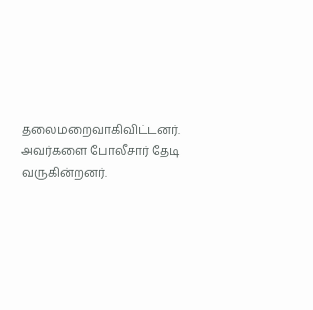தலைமறைவாகிவிட்டனர். அவர்களை போலீசார் தேடி வருகின்றனர்.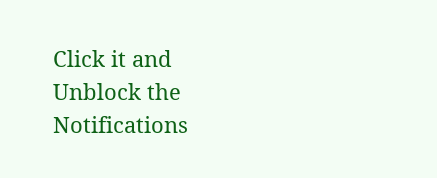Click it and Unblock the Notifications